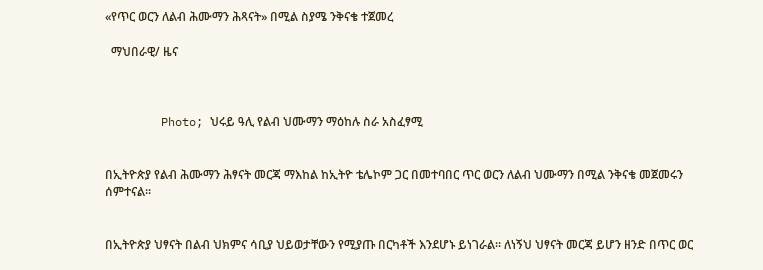«የጥር ወርን ለልብ ሕሙማን ሕጻናት» በሚል ስያሜ ንቅናቄ ተጀመረ

  ማህበራዊ/ ዜና



        Photo; ህሩይ ዓሊ የልብ ህሙማን ማዕከሉ ስራ አስፈፃሚ


በኢትዮጵያ የልብ ሕሙማን ሕፃናት መርጃ ማእከል ከኢትዮ ቴሌኮም ጋር በመተባበር ጥር ወርን ለልብ ህሙማን በሚል ንቅናቄ መጀመሩን ሰምተናል።


በኢትዮጵያ ህፃናት በልብ ህክምና ሳቢያ ህይወታቸውን የሚያጡ በርካቶች እንደሆኑ ይነገራል። ለነኝህ ህፃናት መርጃ ይሆን ዘንድ በጥር ወር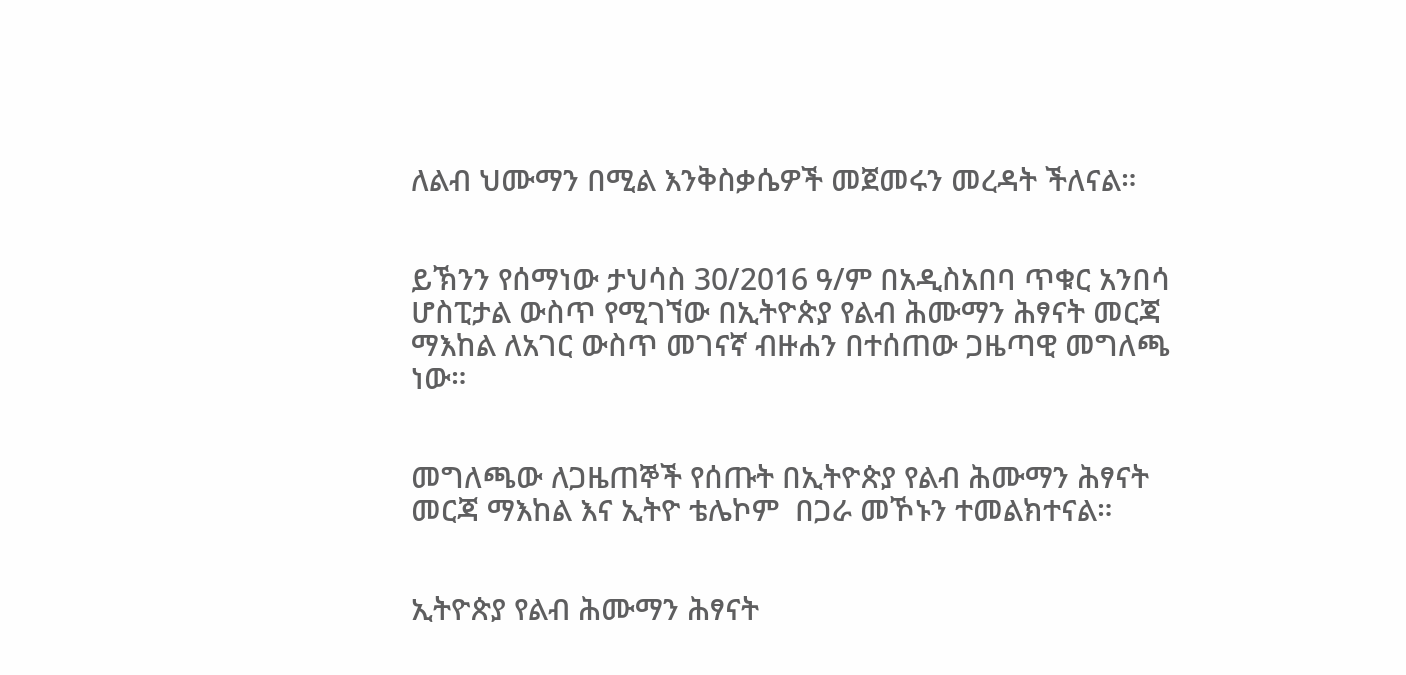ለልብ ህሙማን በሚል እንቅስቃሴዎች መጀመሩን መረዳት ችለናል።


ይኽንን የሰማነው ታህሳስ 30/2016 ዓ/ም በአዲስአበባ ጥቁር አንበሳ ሆስፒታል ውስጥ የሚገኘው በኢትዮጵያ የልብ ሕሙማን ሕፃናት መርጃ ማእከል ለአገር ውስጥ መገናኛ ብዙሐን በተሰጠው ጋዜጣዊ መግለጫ ነው።


መግለጫው ለጋዜጠኞች የሰጡት በኢትዮጵያ የልብ ሕሙማን ሕፃናት መርጃ ማእከል እና ኢትዮ ቴሌኮም  በጋራ መኾኑን ተመልክተናል።


ኢትዮጵያ የልብ ሕሙማን ሕፃናት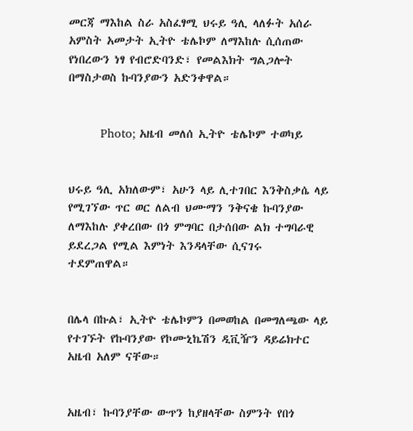መርጃ ማእከል ስራ አስፈፃሚ ህሩይ ዓሊ ላለፉት አሰራ አምስት አመታት ኢትዮ ቴሌኮም ለማእከሉ ሲሰጠው የነበረውን ነፃ የብሮድባንድ፣ የመልእክት ግልጋሎት በማስታወስ ኩባንያውን አድንቀዋል።


        Photo; አዜብ መለሰ ኢትዮ ቴሌኮም ተወካይ


ህሩይ ዓሊ አክለውም፣ አሁን ላይ ሊተገበር እንቅስቃሴ ላይ የሚገኘው ጥር ወር ለልብ ህሙማን ንቅናቄ ኩባንያው ለማእከሉ ያቀረበው በጎ ምግባር በታሰበው ልክ ተግባራዊ ይደረጋል የሚል እምነት እንዳላቸው ሲናገሩ ተደምጠዋል።


በሌላ በኩል፣ ኢትዮ ቴሌኮምን በመወከል በመግለጫው ላይ የተገኙት የኩባንያው የኮሙኒኬሽን ዲቪዥን ዳይሬክተር አዜብ አለም ናቸው።


አዜብ፣ ኩባንያቸው ውጥን ከያዘላቸው ስምንት የበጎ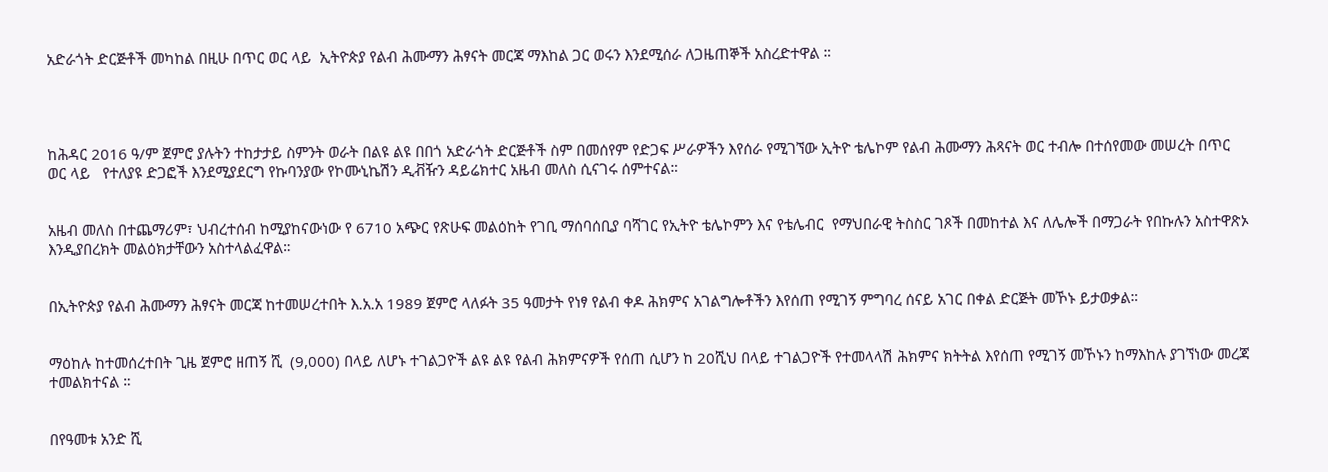አድራጎት ድርጅቶች መካከል በዚሁ በጥር ወር ላይ  ኢትዮጵያ የልብ ሕሙማን ሕፃናት መርጃ ማእከል ጋር ወሩን እንደሚሰራ ለጋዜጠኞች አስረድተዋል ።




ከሕዳር 2016 ዓ/ም ጀምሮ ያሉትን ተከታታይ ስምንት ወራት በልዩ ልዩ በበጎ አድራጎት ድርጅቶች ስም በመሰየም የድጋፍ ሥራዎችን እየሰራ የሚገኘው ኢትዮ ቴሌኮም የልብ ሕሙማን ሕጻናት ወር ተብሎ በተሰየመው መሠረት በጥር ወር ላይ   የተለያዩ ድጋፎች እንደሚያደርግ የኩባንያው የኮሙኒኬሽን ዲቭዥን ዳይሬክተር አዜብ መለስ ሲናገሩ ሰምተናል።


አዜብ መለስ በተጨማሪም፣ ህብረተሰብ ከሚያከናውነው የ 6710 አጭር የጽሁፍ መልዕከት የገቢ ማሰባሰቢያ ባሻገር የኢትዮ ቴሌኮምን እና የቴሌብር  የማህበራዊ ትስስር ገጾች በመከተል እና ለሌሎች በማጋራት የበኩሉን አስተዋጽኦ እንዲያበረክት መልዕክታቸውን አስተላልፈዋል።


በኢትዮጵያ የልብ ሕሙማን ሕፃናት መርጃ ከተመሠረተበት እ.አ.አ 1989 ጀምሮ ላለፉት 35 ዓመታት የነፃ የልብ ቀዶ ሕክምና አገልግሎቶችን እየሰጠ የሚገኝ ምግባረ ሰናይ አገር በቀል ድርጅት መኾኑ ይታወቃል።


ማዕከሉ ከተመሰረተበት ጊዜ ጀምሮ ዘጠኝ ሺ  (9,000) በላይ ለሆኑ ተገልጋዮች ልዩ ልዩ የልብ ሕክምናዎች የሰጠ ሲሆን ከ 20ሺህ በላይ ተገልጋዮች የተመላላሽ ሕክምና ክትትል እየሰጠ የሚገኝ መኾኑን ከማእከሉ ያገኘነው መረጃ ተመልክተናል ።


በየዓመቱ አንድ ሺ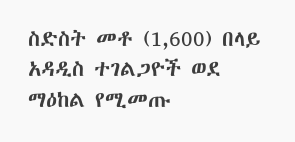ስድስት መቶ (1,600) በላይ አዳዲስ ተገልጋዮች ወደ ማዕከል የሚመጡ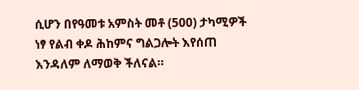ሲሆን በየዓመቱ አምስት መቶ (500) ታካሚዎች ነፃ የልብ ቀዶ ሕከምና ግልጋሎት እየሰጠ እንዳለም ለማወቅ ችለናል።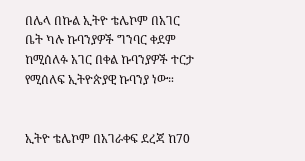በሌላ በኩል ኢትዮ ቴሌኮም በአገር ቤት ካሉ ኩባንያዎች ግንባር ቀደም ከሚሰለፉ አገር በቀል ኩባንያዎች ተርታ የሚሰለፍ ኢትዮጵያዊ ኩባንያ ነው።


ኢትዮ ቴሌኮም በአገራቀፍ ደረጃ ከ70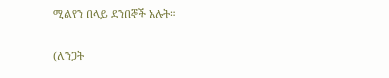ሚልየን በላይ ደንበኞች አሉት።


(ለንጋት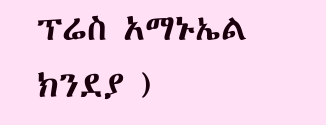ፕሬስ አማኑኤል ክንደያ )